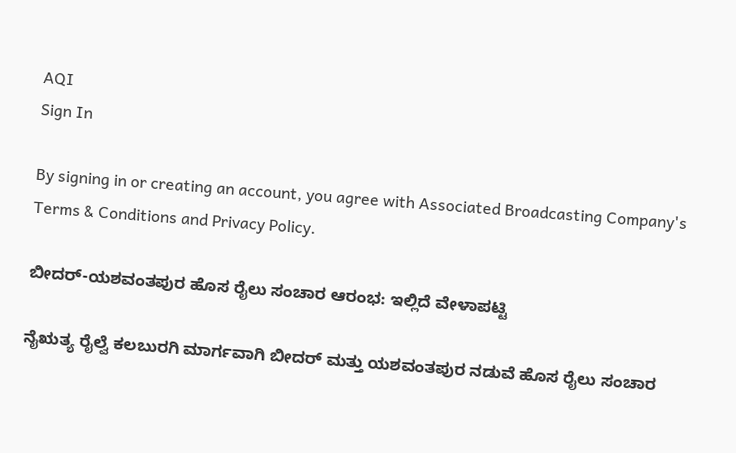AQI
Sign In

By signing in or creating an account, you agree with Associated Broadcasting Company's Terms & Conditions and Privacy Policy.

ಬೀದರ್-ಯಶವಂತಪುರ ಹೊಸ ರೈಲು ಸಂಚಾರ ಆರಂಭ: ಇಲ್ಲಿದೆ ವೇಳಾಪಟ್ಟಿ

ನೈಋತ್ಯ ರೈಲ್ವೆ ಕಲಬುರಗಿ ಮಾರ್ಗವಾಗಿ ಬೀದರ್ ಮತ್ತು ಯಶವಂತಪುರ ನಡುವೆ ಹೊಸ ರೈಲು ಸಂಚಾರ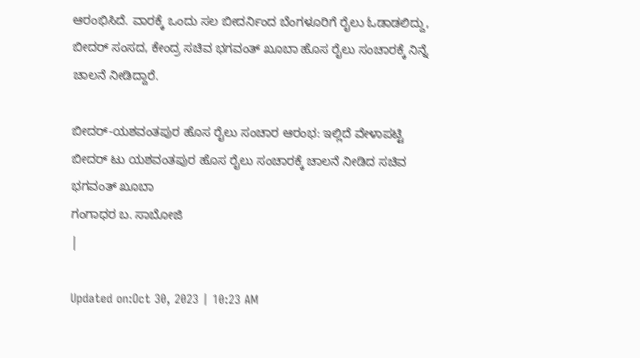ಆರಂಭಿಸಿದೆ. ವಾರಕ್ಕೆ ಒಂದು ಸಲ ಬೀದರ್ನಿಂದ ಬೆಂಗಳೂರಿಗೆ ರೈಲು ಓಡಾಡಲಿದ್ದು, ಬೀದರ್ ಸಂಸದ, ಕೇಂದ್ರ ಸಚಿವ ಭಗವಂತ್ ಖೂಬಾ ಹೊಸ ರೈಲು ಸಂಚಾರಕ್ಕೆ ನಿನ್ನೆ ಚಾಲನೆ ನೀಡಿದ್ದಾರೆ.

ಬೀದರ್-ಯಶವಂತಪುರ ಹೊಸ ರೈಲು ಸಂಚಾರ ಆರಂಭ: ಇಲ್ಲಿದೆ ವೇಳಾಪಟ್ಟಿ
ಬೀದರ್ ಟು ಯಶವಂತಪುರ ಹೊಸ ರೈಲು ಸಂಚಾರಕ್ಕೆ ಚಾಲನೆ ನೀಡಿದ ಸಚಿವ ಭಗವಂತ್ ಖೂಬಾ
ಗಂಗಾಧರ ಬ. ಸಾಬೋಜಿ
|

Updated on:Oct 30, 2023 | 10:23 AM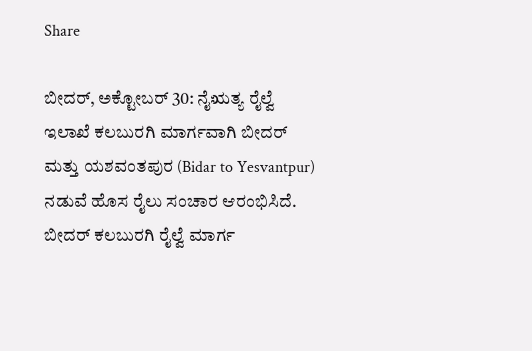Share

ಬೀದರ್, ಅಕ್ಟೋಬರ್ 30: ನೈಋತ್ಯ ರೈಲ್ವೆ ಇಲಾಖೆ ಕಲಬುರಗಿ ಮಾರ್ಗವಾಗಿ ಬೀದರ್ ಮತ್ತು ಯಶವಂತಪುರ (Bidar to Yesvantpur) ನಡುವೆ ಹೊಸ ರೈಲು ಸಂಚಾರ ಆರಂಭಿಸಿದೆ. ಬೀದರ್ ಕಲಬುರಗಿ ರೈಲ್ವೆ ಮಾರ್ಗ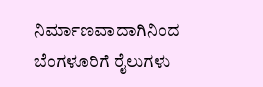ನಿರ್ಮಾಣವಾದಾಗಿನಿಂದ ಬೆಂಗಳೂರಿಗೆ ರೈಲುಗಳು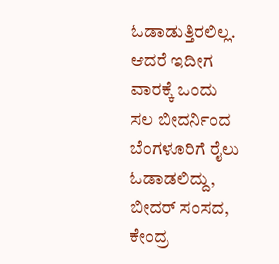ಓಡಾಡುತ್ತಿರಲಿಲ್ಲ. ಆದರೆ ಇದೀಗ ವಾರಕ್ಕೆ ಒಂದು ಸಲ ಬೀದರ್ನಿಂದ ಬೆಂಗಳೂರಿಗೆ ರೈಲು ಓಡಾಡಲಿದ್ದು, ಬೀದರ್ ಸಂಸದ, ಕೇಂದ್ರ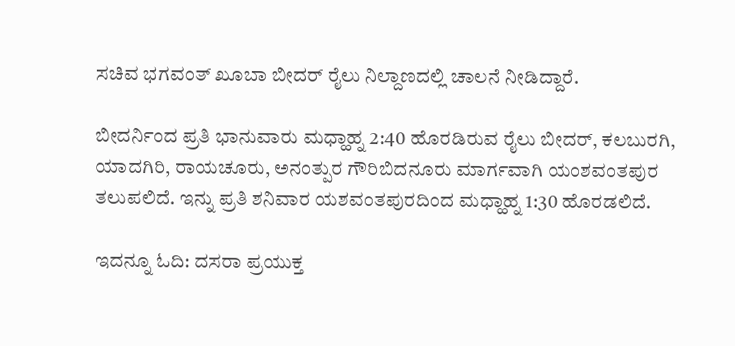ಸಚಿವ ಭಗವಂತ್ ಖೂಬಾ ಬೀದರ್ ರೈಲು ನಿಲ್ದಾಣದಲ್ಲಿ ಚಾಲನೆ ನೀಡಿದ್ದಾರೆ.

ಬೀದರ್ನಿಂದ ಪ್ರತಿ ಭಾನುವಾರು ಮಧ್ಹಾಹ್ನ 2:40 ಹೊರಡಿರುವ ರೈಲು ಬೀದರ್, ಕಲಬುರಗಿ, ಯಾದಗಿರಿ, ರಾಯಚೂರು, ಅನಂತ್ಪುರ ಗೌರಿಬಿದನೂರು ಮಾರ್ಗವಾಗಿ ಯಂಶವಂತಪುರ ತಲುಪಲಿದೆ. ಇನ್ನು ಪ್ರತಿ ಶನಿವಾರ ಯಶವಂತಪುರದಿಂದ ಮಧ್ಹಾಹ್ನ 1:30 ಹೊರಡಲಿದೆ.

ಇದನ್ನೂ ಓದಿ: ದಸರಾ ಪ್ರಯುಕ್ತ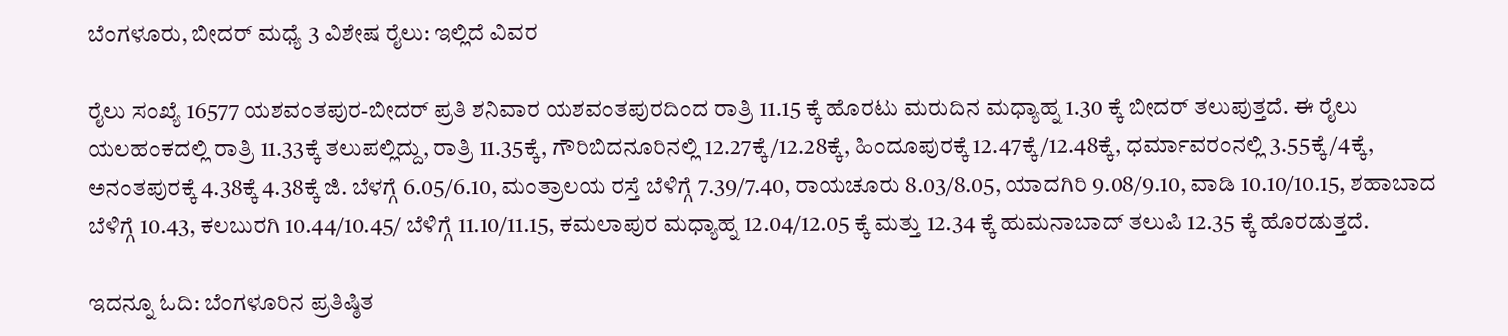ಬೆಂಗಳೂರು, ಬೀದರ್ ಮಧ್ಯೆ 3 ವಿಶೇಷ ರೈಲು: ಇಲ್ಲಿದೆ ವಿವರ

ರೈಲು ಸಂಖ್ಯೆ 16577 ಯಶವಂತಪುರ-ಬೀದರ್ ಪ್ರತಿ ಶನಿವಾರ ಯಶವಂತಪುರದಿಂದ ರಾತ್ರಿ 11.15 ಕ್ಕೆ ಹೊರಟು ಮರುದಿನ ಮಧ್ಯಾಹ್ನ 1.30 ಕ್ಕೆ ಬೀದರ್ ತಲುಪುತ್ತದೆ. ಈ ರೈಲು ಯಲಹಂಕದಲ್ಲಿ ರಾತ್ರಿ 11.33ಕ್ಕೆ ತಲುಪಲ್ಲಿದ್ದು, ರಾತ್ರಿ 11.35ಕ್ಕೆ, ಗೌರಿಬಿದನೂರಿನಲ್ಲಿ 12.27ಕ್ಕೆ/12.28ಕ್ಕೆ, ಹಿಂದೂಪುರಕ್ಕೆ 12.47ಕ್ಕೆ/12.48ಕ್ಕೆ, ಧರ್ಮಾವರಂನಲ್ಲಿ 3.55ಕ್ಕೆ/4ಕ್ಕೆ, ಅನಂತಪುರಕ್ಕೆ 4.38ಕ್ಕೆ 4.38ಕ್ಕೆ ಜಿ. ಬೆಳಗ್ಗೆ 6.05/6.10, ಮಂತ್ರಾಲಯ ರಸ್ತೆ ಬೆಳಿಗ್ಗೆ 7.39/7.40, ರಾಯಚೂರು 8.03/8.05, ಯಾದಗಿರಿ 9.08/9.10, ವಾಡಿ 10.10/10.15, ಶಹಾಬಾದ ಬೆಳಿಗ್ಗೆ 10.43, ಕಲಬುರಗಿ 10.44/10.45/ ಬೆಳಿಗ್ಗೆ 11.10/11.15, ಕಮಲಾಪುರ ಮಧ್ಯಾಹ್ನ 12.04/12.05 ಕ್ಕೆ ಮತ್ತು 12.34 ಕ್ಕೆ ಹುಮನಾಬಾದ್ ತಲುಪಿ 12.35 ಕ್ಕೆ ಹೊರಡುತ್ತದೆ.

ಇದನ್ನೂ ಓದಿ: ಬೆಂಗಳೂರಿನ ಪ್ರತಿಷ್ಠಿತ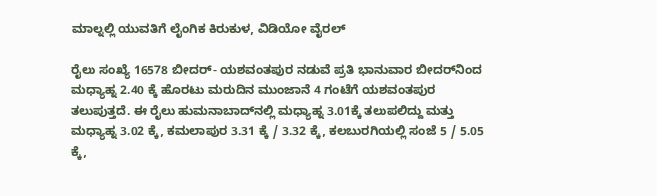ಮಾಲ್ನಲ್ಲಿ ಯುವತಿಗೆ ಲೈಂಗಿಕ ಕಿರುಕುಳ, ವಿಡಿಯೋ ವೈರಲ್

ರೈಲು ಸಂಖ್ಯೆ 16578 ಬೀದರ್‌- ಯಶವಂತಪುರ ನಡುವೆ ಪ್ರತಿ ಭಾನುವಾರ ಬೀದರ್‌ನಿಂದ ಮಧ್ಯಾಹ್ನ 2.40 ಕ್ಕೆ ಹೊರಟು ಮರುದಿನ ಮುಂಜಾನೆ 4 ಗಂಟೆಗೆ ಯಶವಂತಪುರ ತಲುಪುತ್ತದೆ. ಈ ರೈಲು ಹುಮನಾಬಾದ್‌ನಲ್ಲಿ ಮಧ್ಯಾಹ್ನ 3.01ಕ್ಕೆ ತಲುಪಲಿದ್ದು ಮತ್ತು ಮಧ್ಯಾಹ್ನ 3.02 ಕ್ಕೆ, ಕಮಲಾಪುರ 3.31 ಕ್ಕೆ / 3.32 ಕ್ಕೆ, ಕಲಬುರಗಿಯಲ್ಲಿ ಸಂಜೆ 5 / 5.05 ಕ್ಕೆ,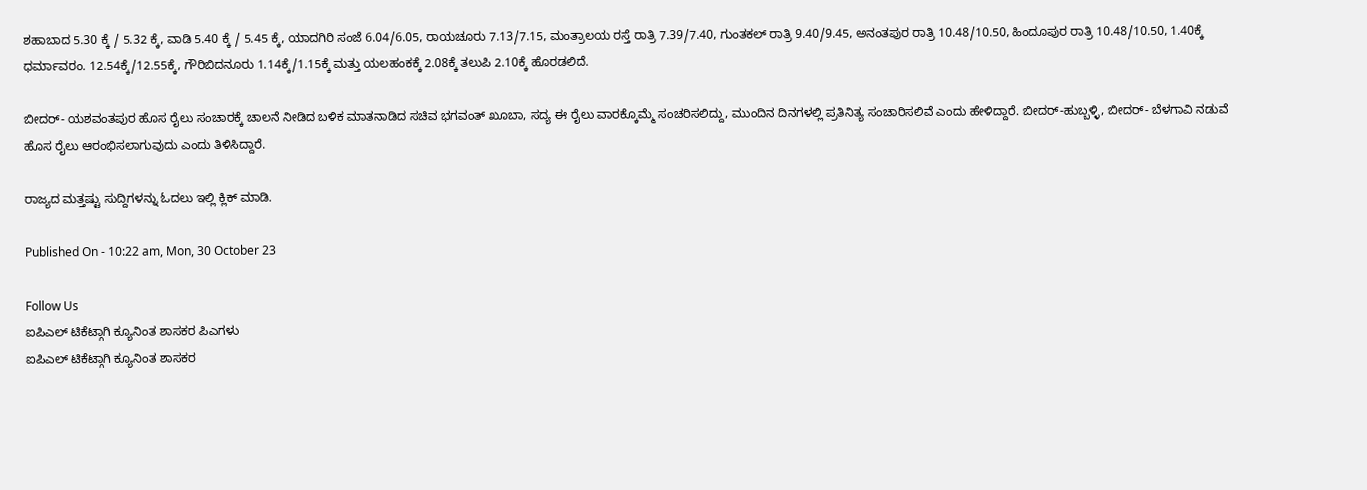ಶಹಾಬಾದ 5.30 ಕ್ಕೆ / 5.32 ಕ್ಕೆ, ವಾಡಿ 5.40 ಕ್ಕೆ / 5.45 ಕ್ಕೆ, ಯಾದಗಿರಿ ಸಂಜೆ 6.04/6.05, ರಾಯಚೂರು 7.13/7.15, ಮಂತ್ರಾಲಯ ರಸ್ತೆ ರಾತ್ರಿ 7.39/7.40, ಗುಂತಕಲ್ ರಾತ್ರಿ 9.40/9.45, ಅನಂತಪುರ ರಾತ್ರಿ 10.48/10.50, ಹಿಂದೂಪುರ ರಾತ್ರಿ 10.48/10.50, 1.40ಕ್ಕೆ ಧರ್ಮಾವರಂ. 12.54ಕ್ಕೆ/12.55ಕ್ಕೆ, ಗೌರಿಬಿದನೂರು 1.14ಕ್ಕೆ/1.15ಕ್ಕೆ ಮತ್ತು ಯಲಹಂಕಕ್ಕೆ 2.08ಕ್ಕೆ ತಲುಪಿ 2.10ಕ್ಕೆ ಹೊರಡಲಿದೆ.

ಬೀದರ್‌- ಯಶವಂತಪುರ ಹೊಸ ರೈಲು ಸಂಚಾರಕ್ಕೆ ಚಾಲನೆ ನೀಡಿದ ಬಳಿಕ ಮಾತನಾಡಿದ ಸಚಿವ ಭಗವಂತ್ ಖೂಬಾ, ಸದ್ಯ ಈ ರೈಲು ವಾರಕ್ಕೊಮ್ಮೆ ಸಂಚರಿಸಲಿದ್ದು, ಮುಂದಿನ ದಿನಗಳಲ್ಲಿ ಪ್ರತಿನಿತ್ಯ ಸಂಚಾರಿಸಲಿವೆ ಎಂದು ಹೇಳಿದ್ದಾರೆ. ಬೀದರ್-ಹುಬ್ಬಳ್ಳಿ, ಬೀದರ್- ಬೆಳಗಾವಿ ನಡುವೆ ಹೊಸ ರೈಲು ಆರಂಭಿಸಲಾಗುವುದು ಎಂದು ತಿಳಿಸಿದ್ದಾರೆ.

ರಾಜ್ಯದ ಮತ್ತಷ್ಟು ಸುದ್ದಿಗಳನ್ನು ಓದಲು ಇಲ್ಲಿ ಕ್ಲಿಕ್ ಮಾಡಿ.

Published On - 10:22 am, Mon, 30 October 23

Follow Us
ಐಪಿಎಲ್ ಟಿಕೆಟ್ಗಾಗಿ ಕ್ಯೂನಿಂತ ಶಾಸಕರ ಪಿಎಗಳು
ಐಪಿಎಲ್ ಟಿಕೆಟ್ಗಾಗಿ ಕ್ಯೂನಿಂತ ಶಾಸಕರ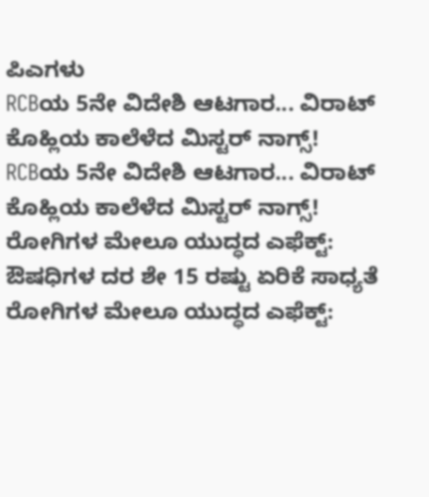ಪಿಎಗಳು
RCBಯ 5ನೇ ವಿದೇಶಿ ಆಟಗಾರ... ವಿರಾಟ್ ಕೊಹ್ಲಿಯ ಕಾಲೆಳೆದ ಮಿಸ್ಟರ್ ನಾಗ್ಸ್!
RCBಯ 5ನೇ ವಿದೇಶಿ ಆಟಗಾರ... ವಿರಾಟ್ ಕೊಹ್ಲಿಯ ಕಾಲೆಳೆದ ಮಿಸ್ಟರ್ ನಾಗ್ಸ್!
ರೋಗಿಗಳ ಮೇಲೂ ಯುದ್ಧದ ಎಫೆಕ್ಟ್: ಔಷಧಿಗಳ ದರ ಶೇ 15 ರಷ್ಟು ಏರಿಕೆ ಸಾಧ್ಯತೆ
ರೋಗಿಗಳ ಮೇಲೂ ಯುದ್ಧದ ಎಫೆಕ್ಟ್: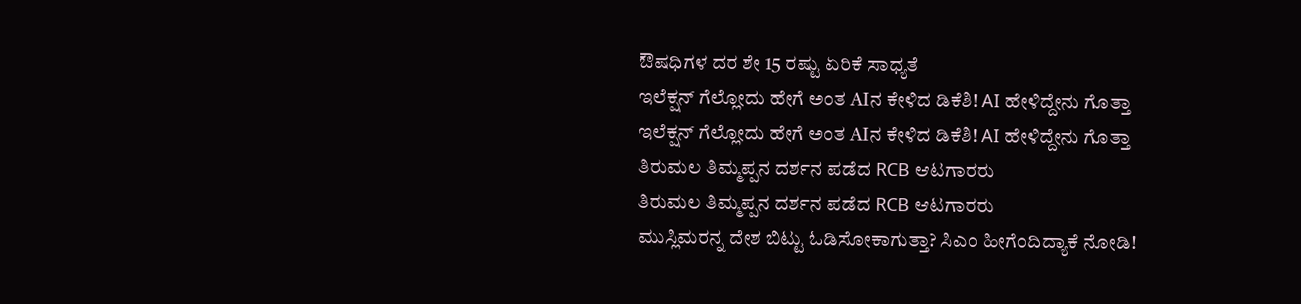ಔಷಧಿಗಳ ದರ ಶೇ 15 ರಷ್ಟು ಏರಿಕೆ ಸಾಧ್ಯತೆ
ಇಲೆಕ್ಷನ್ ಗೆಲ್ಲೋದು ಹೇಗೆ ಅಂತ AIನ ಕೇಳಿದ ಡಿಕೆಶಿ! AI ಹೇಳಿದ್ದೇನು ಗೊತ್ತಾ
ಇಲೆಕ್ಷನ್ ಗೆಲ್ಲೋದು ಹೇಗೆ ಅಂತ AIನ ಕೇಳಿದ ಡಿಕೆಶಿ! AI ಹೇಳಿದ್ದೇನು ಗೊತ್ತಾ
ತಿರುಮಲ ತಿಮ್ಮಪ್ಪನ ದರ್ಶನ ಪಡೆದ RCB ಆಟಗಾರರು
ತಿರುಮಲ ತಿಮ್ಮಪ್ಪನ ದರ್ಶನ ಪಡೆದ RCB ಆಟಗಾರರು
ಮುಸ್ಲಿಮರನ್ನ ದೇಶ ಬಿಟ್ಟು ಓಡಿಸೋಕಾಗುತ್ತಾ? ಸಿಎಂ ಹೀಗೆಂದಿದ್ಯಾಕೆ ನೋಡಿ!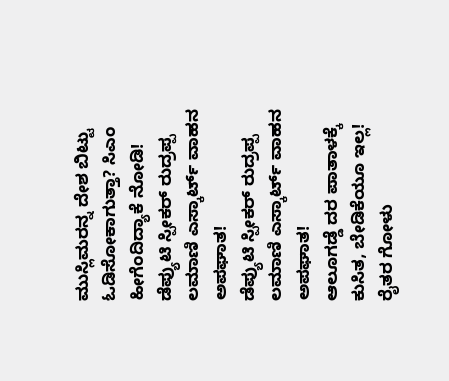ಮುಸ್ಲಿಮರನ್ನ ದೇಶ ಬಿಟ್ಟು ಓಡಿಸೋಕಾಗುತ್ತಾ? ಸಿಎಂ ಹೀಗೆಂದಿದ್ಯಾಕೆ ನೋಡಿ!
ಡೆಪ್ಯುಟಿ ಸ್ಪೀಕರ್ ರುದ್ರಪ್ಪ ಲಮಾಣಿ ಎಸ್ಕಾರ್ಟ್ ವಾಹ‌ನ ಅಪಘಾತ!
ಡೆಪ್ಯುಟಿ ಸ್ಪೀಕರ್ ರುದ್ರಪ್ಪ ಲಮಾಣಿ ಎಸ್ಕಾರ್ಟ್ ವಾಹ‌ನ ಅಪಘಾತ!
ಆಲೂಗಡ್ಡೆ ದರ ಪಾತಾಳಕ್ಕೆ ಕುಸಿತ, ಬೇಡಿಕೆಯೂ ಇಲ್ಲ! ರೈತರ ಗೋಳು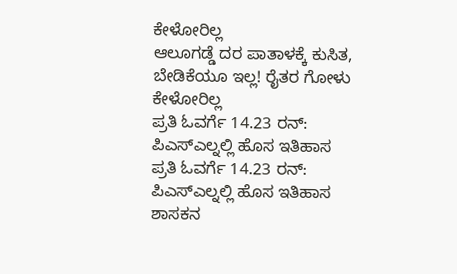ಕೇಳೋರಿಲ್ಲ
ಆಲೂಗಡ್ಡೆ ದರ ಪಾತಾಳಕ್ಕೆ ಕುಸಿತ, ಬೇಡಿಕೆಯೂ ಇಲ್ಲ! ರೈತರ ಗೋಳು ಕೇಳೋರಿಲ್ಲ
ಪ್ರತಿ ಓವರ್ಗೆ 14.23 ರನ್: ಪಿಎಸ್ಎಲ್ನಲ್ಲಿ ಹೊಸ ಇತಿಹಾಸ
ಪ್ರತಿ ಓವರ್ಗೆ 14.23 ರನ್: ಪಿಎಸ್ಎಲ್ನಲ್ಲಿ ಹೊಸ ಇತಿಹಾಸ
ಶಾಸಕನ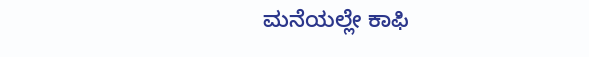ಮನೆಯಲ್ಲೇ ಕಾಫಿ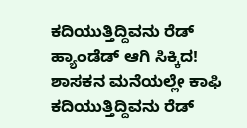ಕದಿಯುತ್ತಿದ್ದಿವನು ರೆಡ್ ಹ್ಯಾಂಡೆಡ್ ಆಗಿ ಸಿಕ್ಕಿದ!
ಶಾಸಕನ ಮನೆಯಲ್ಲೇ ಕಾಫಿ ಕದಿಯುತ್ತಿದ್ದಿವನು ರೆಡ್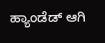ಹ್ಯಾಂಡೆಡ್ ಆಗಿ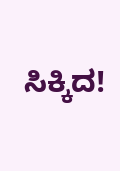ಸಿಕ್ಕಿದ!